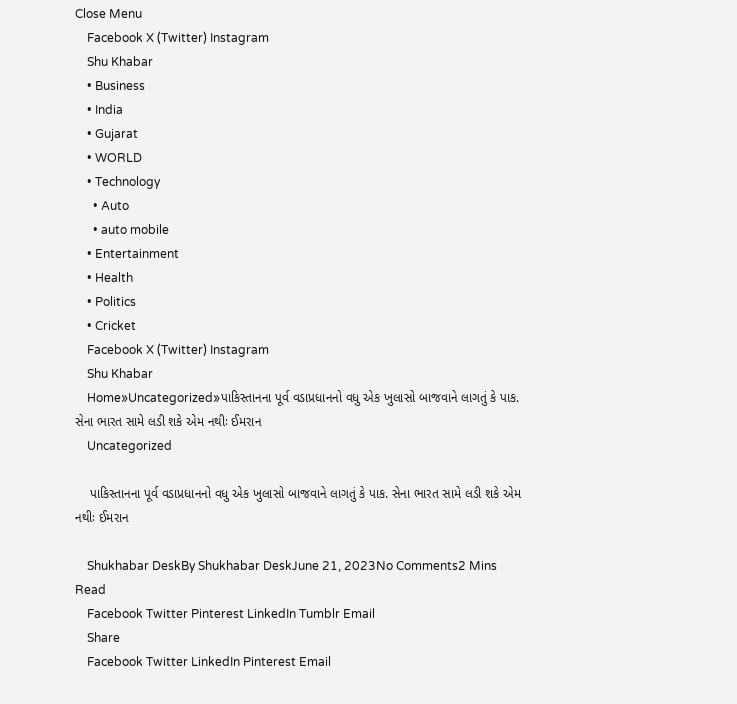Close Menu
    Facebook X (Twitter) Instagram
    Shu Khabar
    • Business
    • India
    • Gujarat
    • WORLD
    • Technology
      • Auto
      • auto mobile
    • Entertainment
    • Health
    • Politics
    • Cricket
    Facebook X (Twitter) Instagram
    Shu Khabar
    Home»Uncategorized»પાકિસ્તાનના પૂર્વ વડાપ્રધાનનો વધુ એક ખુલાસો બાજવાને લાગતું કે પાક. સેના ભારત સામે લડી શકે એમ નથીઃ ઈમરાન
    Uncategorized

    પાકિસ્તાનના પૂર્વ વડાપ્રધાનનો વધુ એક ખુલાસો બાજવાને લાગતું કે પાક. સેના ભારત સામે લડી શકે એમ નથીઃ ઈમરાન

    Shukhabar DeskBy Shukhabar DeskJune 21, 2023No Comments2 Mins Read
    Facebook Twitter Pinterest LinkedIn Tumblr Email
    Share
    Facebook Twitter LinkedIn Pinterest Email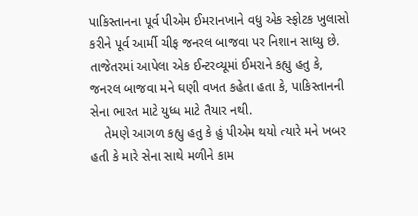પાકિસ્તાનના પૂર્વ પીએમ ઈમરાનખાને વધુ એક સ્ફોટક ખુલાસો કરીને પૂર્વ આર્મી ચીફ જનરલ બાજવા પર નિશાન સાધ્યુ છે. તાજેતરમાં આપેલા એક ઈન્ટરવ્યૂમાં ઈમરાને કહ્યુ હતુ કે, જનરલ બાજવા મને ઘણી વખત કહેતા હતા કે, પાકિસ્તાનની સેના ભારત માટે યુધ્ધ માટે તૈયાર નથી.
    તેમણે આગળ કહ્યુ હતુ કે હું પીએમ થયો ત્યારે મને ખબર હતી કે મારે સેના સાથે મળીને કામ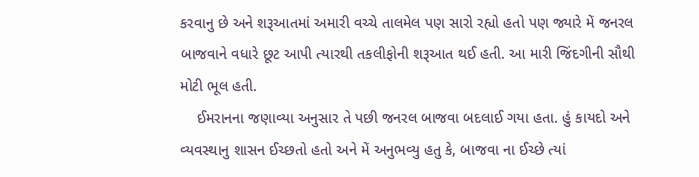કરવાનુ છે અને શરૂઆતમાં અમારી વચ્ચે તાલમેલ પણ સારો રહ્યો હતો પણ જ્યારે મેં જનરલ બાજવાને વધારે છૂટ આપી ત્યારથી તકલીફોની શરૂઆત થઈ હતી. આ મારી જિંદગીની સૌથી મોટી ભૂલ હતી.
    ઈમરાનના જણાવ્યા અનુસાર તે પછી જનરલ બાજવા બદલાઈ ગયા હતા. હું કાયદો અને વ્યવસ્થાનુ શાસન ઈચ્છતો હતો અને મેં અનુભવ્યુ હતુ કે, બાજવા ના ઈચ્છે ત્યાં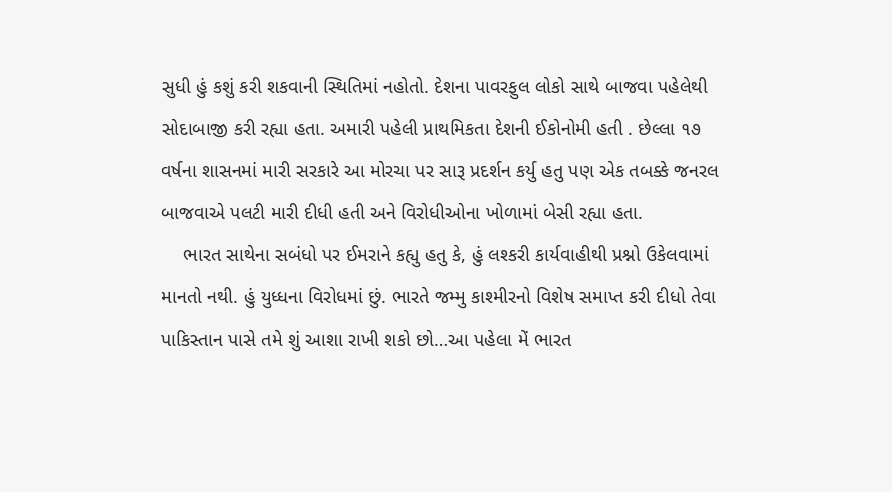સુધી હું કશું કરી શકવાની સ્થિતિમાં નહોતો. દેશના પાવરફુલ લોકો સાથે બાજવા પહેલેથી સોદાબાજી કરી રહ્યા હતા. અમારી પહેલી પ્રાથમિકતા દેશની ઈકોનોમી હતી . છેલ્લા ૧૭ વર્ષના શાસનમાં મારી સરકારે આ મોરચા પર સારૂ પ્રદર્શન કર્યુ હતુ પણ એક તબક્કે જનરલ બાજવાએ પલટી મારી દીધી હતી અને વિરોધીઓના ખોળામાં બેસી રહ્યા હતા.
    ભારત સાથેના સબંધો પર ઈમરાને કહ્યુ હતુ કે, હું લશ્કરી કાર્યવાહીથી પ્રશ્નો ઉકેલવામાં માનતો નથી. હું યુધ્ધના વિરોધમાં છું. ભારતે જમ્મુ કાશ્મીરનો વિશેષ સમાપ્ત કરી દીધો તેવા પાકિસ્તાન પાસે તમે શું આશા રાખી શકો છો…આ પહેલા મેં ભારત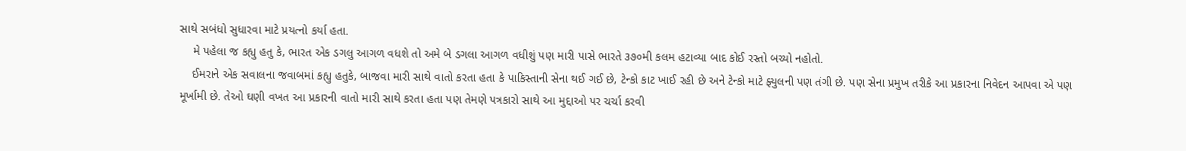સાથે સબંધો સુધારવા માટે પ્રયત્નો કર્યા હતા.
    મે પહેલા જ કહ્યુ હતુ કે, ભારત એક ડગલુ આગળ વધશે તો અમે બે ડગલા આગળ વધીશું પણ મારી પાસે ભારતે ૩૭૦મી કલમ હટાવ્યા બાદ કોઈ રસ્તો બચ્યો નહોતો.
    ઈમરાને એક સવાલના જવાબમાં કહ્યુ હતુકે, બાજવા મારી સાથે વાતો કરતા હતા કે પાકિસ્તાની સેના થઈ ગઈ છે, ટેન્કો કાટ ખાઈ રહી છે અને ટેન્કો માટે ફ્યુલની પણ તંગી છે. પણ સેના પ્રમુખ તરીકે આ પ્રકારના નિવેદન આપવા એ પણ મૂર્ખામી છે. તેઓ ઘણી વખત આ પ્રકારની વાતો મારી સાથે કરતા હતા પણ તેમણે પત્રકારો સાથે આ મુદ્દાઓ પર ચર્ચા કરવી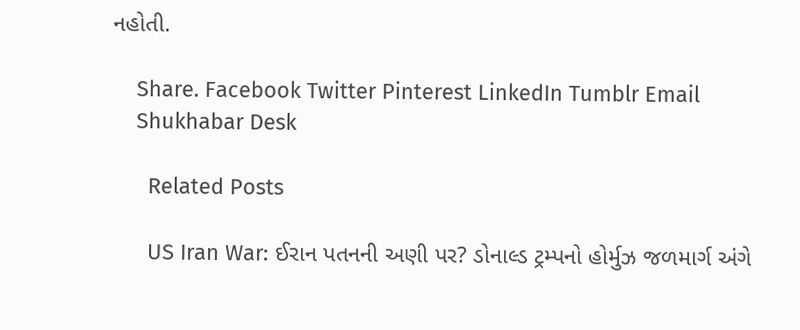નહોતી.

    Share. Facebook Twitter Pinterest LinkedIn Tumblr Email
    Shukhabar Desk

      Related Posts

      US Iran War: ઈરાન પતનની અણી પર? ડોનાલ્ડ ટ્રમ્પનો હોર્મુઝ જળમાર્ગ અંગે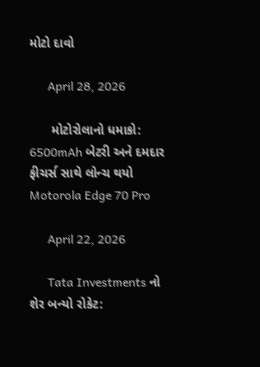મોટો દાવો

      April 28, 2026

      મોટોરોલાનો ધમાકો: 6500mAh બેટરી અને દમદાર ફીચર્સ સાથે લોન્ચ થયો Motorola Edge 70 Pro

      April 22, 2026

      Tata Investments નો શેર બન્યો રોકેટ: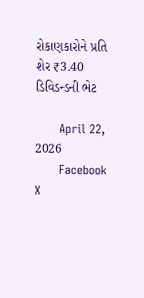રોકાણકારોને પ્રતિ શેર ₹3.40 ડિવિડન્ડની ભેટ

      April 22, 2026
      Facebook X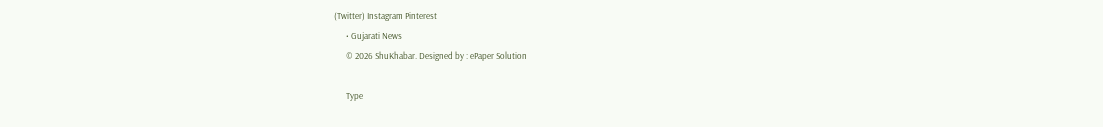(Twitter) Instagram Pinterest
      • Gujarati News
      © 2026 ShuKhabar. Designed by : ePaper Solution

      Type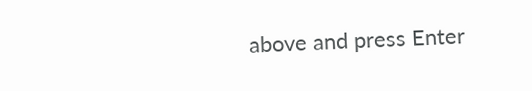above and press Enter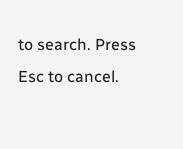to search. Press Esc to cancel.